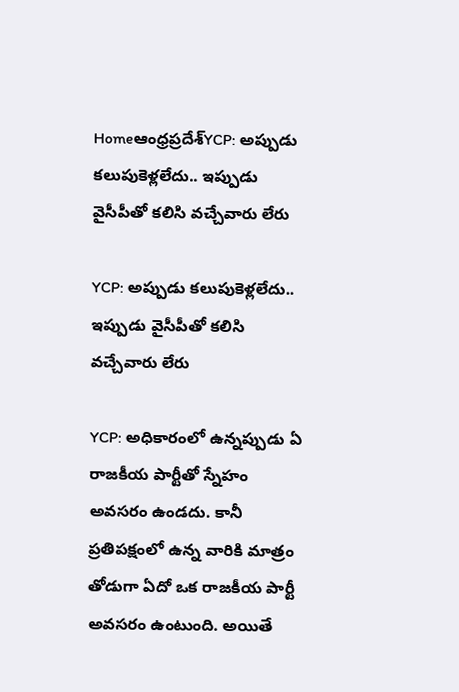Homeఆంధ్రప్రదేశ్‌YCP: అప్పుడు కలుపుకెళ్లలేదు.. ఇప్పుడు వైసీపీతో కలిసి వచ్చేవారు లేరు

YCP: అప్పుడు కలుపుకెళ్లలేదు.. ఇప్పుడు వైసీపీతో కలిసి వచ్చేవారు లేరు

YCP: అధికారంలో ఉన్నప్పుడు ఏ రాజకీయ పార్టీతో స్నేహం అవసరం ఉండదు. కానీ ప్రతిపక్షంలో ఉన్న వారికి మాత్రం తోడుగా ఏదో ఒక రాజకీయ పార్టీ అవసరం ఉంటుంది. అయితే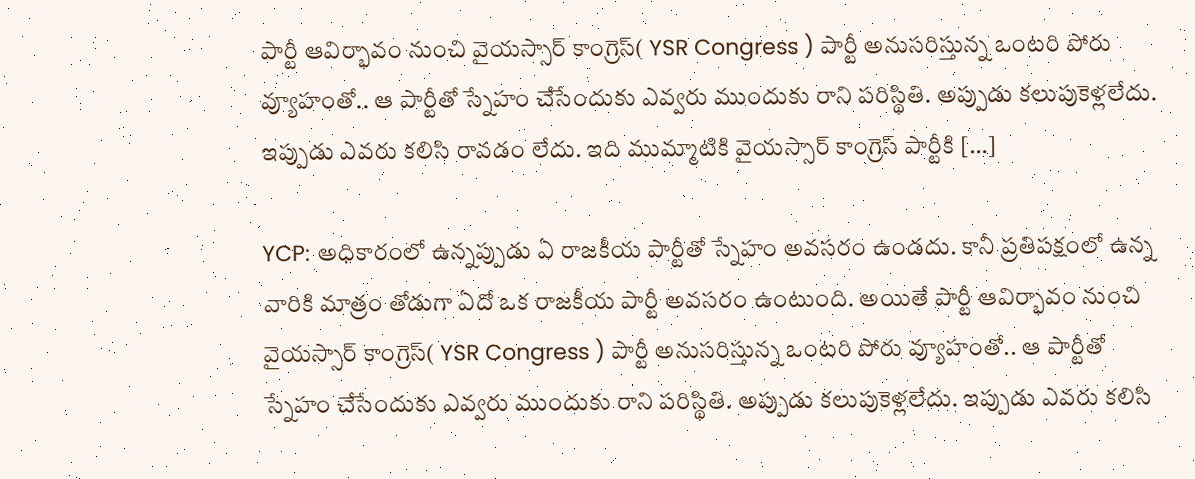పార్టీ ఆవిర్భావం నుంచి వైయస్సార్ కాంగ్రెస్( YSR Congress ) పార్టీ అనుసరిస్తున్న ఒంటరి పోరు వ్యూహంతో.. ఆ పార్టీతో స్నేహం చేసేందుకు ఎవ్వరు ముందుకు రాని పరిస్థితి. అప్పుడు కలుపుకెళ్లలేదు. ఇప్పుడు ఎవరు కలిసి రావడం లేదు. ఇది ముమ్మాటికి వైయస్సార్ కాంగ్రెస్ పార్టీకి […]

YCP: అధికారంలో ఉన్నప్పుడు ఏ రాజకీయ పార్టీతో స్నేహం అవసరం ఉండదు. కానీ ప్రతిపక్షంలో ఉన్న వారికి మాత్రం తోడుగా ఏదో ఒక రాజకీయ పార్టీ అవసరం ఉంటుంది. అయితే పార్టీ ఆవిర్భావం నుంచి వైయస్సార్ కాంగ్రెస్( YSR Congress ) పార్టీ అనుసరిస్తున్న ఒంటరి పోరు వ్యూహంతో.. ఆ పార్టీతో స్నేహం చేసేందుకు ఎవ్వరు ముందుకు రాని పరిస్థితి. అప్పుడు కలుపుకెళ్లలేదు. ఇప్పుడు ఎవరు కలిసి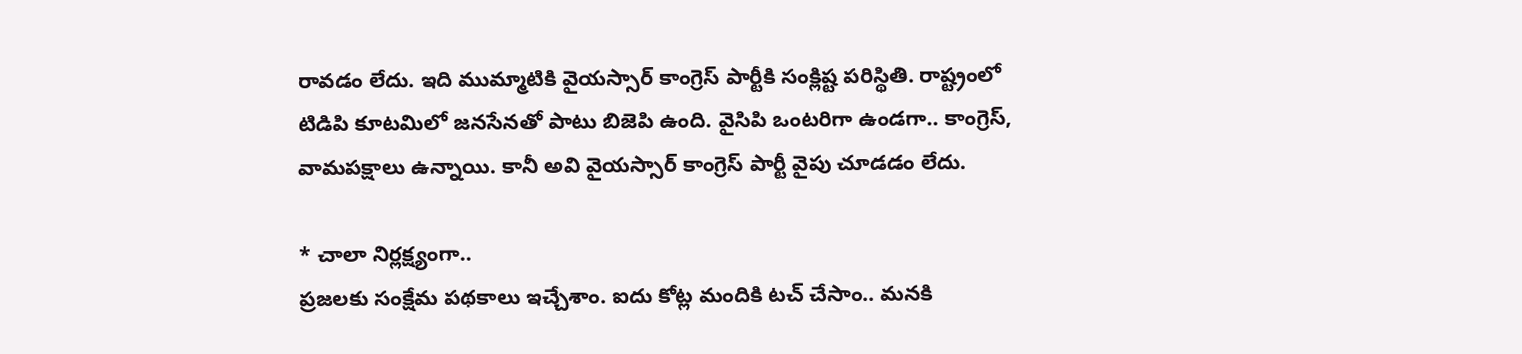రావడం లేదు. ఇది ముమ్మాటికి వైయస్సార్ కాంగ్రెస్ పార్టీకి సంక్లిష్ట పరిస్థితి. రాష్ట్రంలో టిడిపి కూటమిలో జనసేనతో పాటు బిజెపి ఉంది. వైసిపి ఒంటరిగా ఉండగా.. కాంగ్రెస్, వామపక్షాలు ఉన్నాయి. కానీ అవి వైయస్సార్ కాంగ్రెస్ పార్టీ వైపు చూడడం లేదు.

* చాలా నిర్లక్ష్యంగా..
ప్రజలకు సంక్షేమ పథకాలు ఇచ్చేశాం. ఐదు కోట్ల మందికి టచ్ చేసాం.. మనకి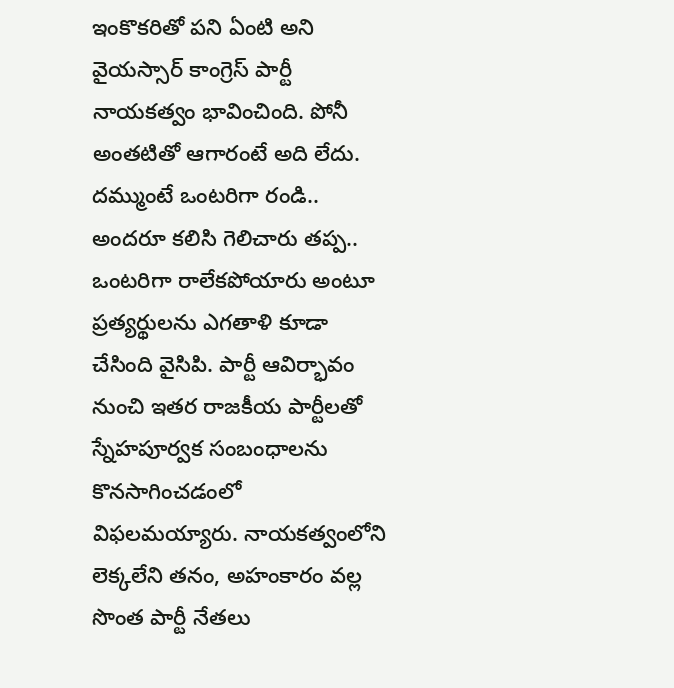ఇంకొకరితో పని ఏంటి అని వైయస్సార్ కాంగ్రెస్ పార్టీ నాయకత్వం భావించింది. పోనీ అంతటితో ఆగారంటే అది లేదు. దమ్ముంటే ఒంటరిగా రండి.. అందరూ కలిసి గెలిచారు తప్ప.. ఒంటరిగా రాలేకపోయారు అంటూ ప్రత్యర్థులను ఎగతాళి కూడా చేసింది వైసిపి. పార్టీ ఆవిర్భావం నుంచి ఇతర రాజకీయ పార్టీలతో స్నేహపూర్వక సంబంధాలను కొనసాగించడంలో విఫలమయ్యారు. నాయకత్వంలోని లెక్కలేని తనం, అహంకారం వల్ల సొంత పార్టీ నేతలు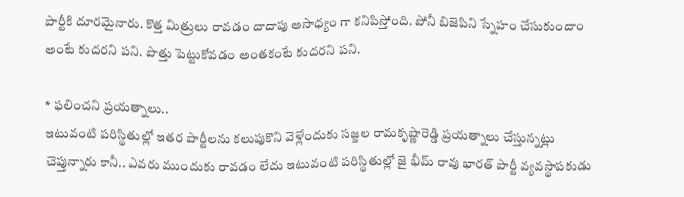పార్టీకి దూరమైనారు. కొత్త మిత్రులు రావడం దాదాపు అసాధ్యం గా కనిపిస్తోంది. పోనీ బిజెపిని స్నేహం చేసుకుందాం అంటే కుదరని పని. పొత్తు పెట్టుకోవడం అంతకంటే కుదరని పని.

* ఫలించని ప్రయత్నాలు..
ఇటువంటి పరిస్థితుల్లో ఇతర పార్టీలను కలుపుకొని వెళ్లేందుకు సజ్జల రామకృష్ణారెడ్డి ప్రయత్నాలు చేస్తున్నట్లు చెప్తున్నారు కానీ.. ఎవరు ముందుకు రావడం లేదు ఇటువంటి పరిస్థితుల్లో జై భీమ్ రావు భారత్ పార్టీ వ్యవస్థాపకుడు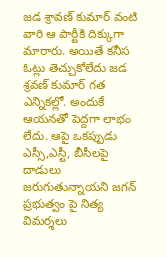జడ శ్రావణ్ కుమార్ వంటి వారి ఆ పార్టీకి దిక్కుగా మారారు. అయితే కనీస ఓట్లు తెచ్చుకోలేదు జడ శ్రవణ్ కుమార్ గత ఎన్నికల్లో. అందుకే ఆయనతో పెద్దగా లాభం లేదు. ఆపై ఒకప్పుడు ఎస్సీ,ఎస్టీ, బీసీలపై దాడులు జరుగుతున్నాయని జగన్ ప్రభుత్వం పై నిత్య విమర్శలు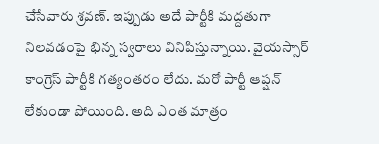చేసేవారు శ్రవణ్. ఇప్పుడు అదే పార్టీకి మద్దతుగా నిలవడంపై భిన్న స్వరాలు వినిపిస్తున్నాయి. వైయస్సార్ కాంగ్రెస్ పార్టీకి గత్యంతరం లేదు. మరో పార్టీ ఆప్షన్ లేకుండా పోయింది. అది ఎంత మాత్రం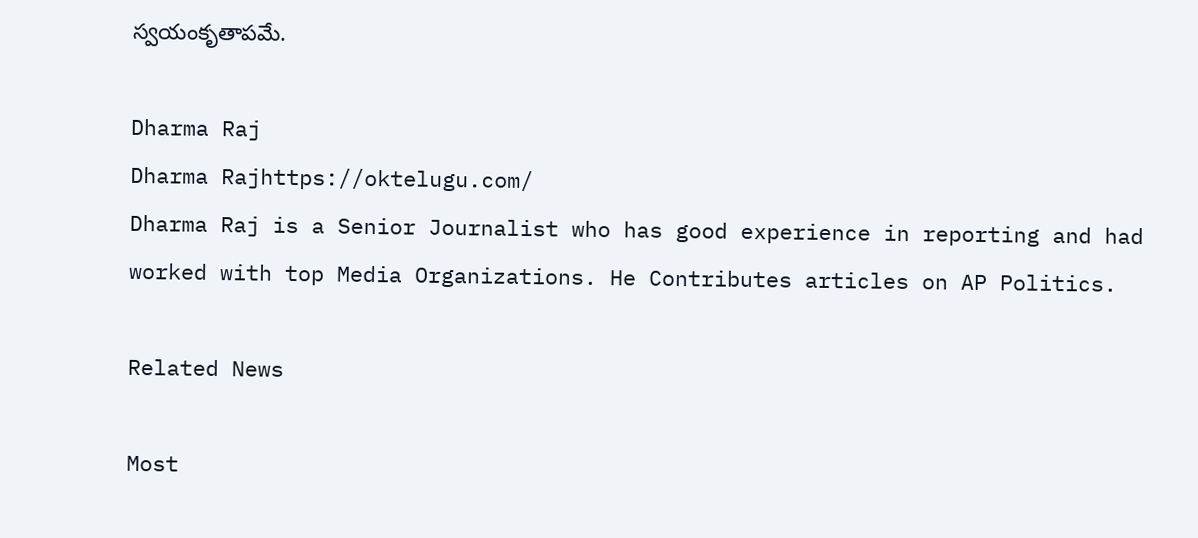స్వయంకృతాపమే.

Dharma Raj
Dharma Rajhttps://oktelugu.com/
Dharma Raj is a Senior Journalist who has good experience in reporting and had worked with top Media Organizations. He Contributes articles on AP Politics.

Related News

Most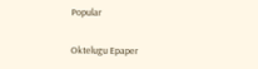Popular

Oktelugu Epaper